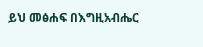ይህ መፅሐፍ በእግዚአብሔር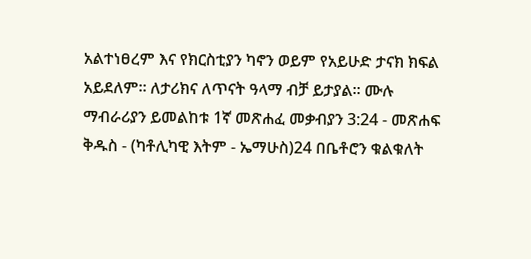አልተነፀረም እና የክርስቲያን ካኖን ወይም የአይሁድ ታናክ ክፍል አይደለም። ለታሪክና ለጥናት ዓላማ ብቻ ይታያል። ሙሉ ማብራሪያን ይመልከቱ 1ኛ መጽሐፈ መቃብያን 3:24 - መጽሐፍ ቅዱስ - (ካቶሊካዊ እትም - ኤማሁስ)24 በቤቶሮን ቁልቁለት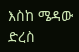እስከ ሜዳው ድረስ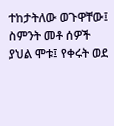ተከታትለው ወጉዋቸው፤ ስምንት መቶ ሰዎች ያህል ሞቱ፤ የቀሩት ወደ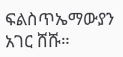ፍልስጥኤማውያን አገር ሸሹ።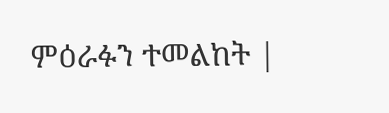ምዕራፉን ተመልከት |